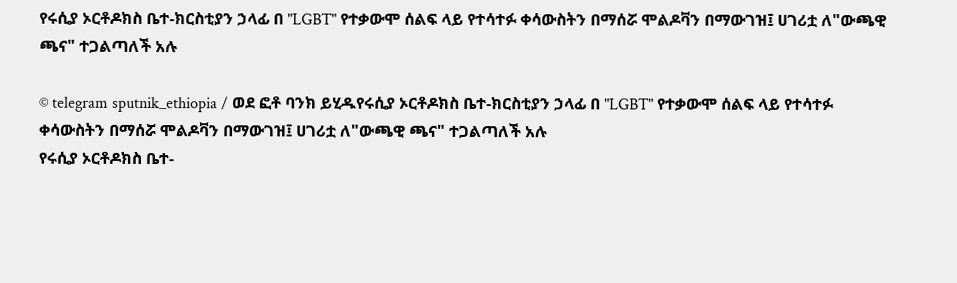የሩሲያ ኦርቶዶክስ ቤተ-ክርስቲያን ኃላፊ በ "LGBT" የተቃውሞ ሰልፍ ላይ የተሳተፉ ቀሳውስትን በማሰሯ ሞልዶቫን በማውገዝ፤ ሀገሪቷ ለ"ውጫዊ ጫና" ተጋልጣለች አሉ

© telegram sputnik_ethiopia / ወደ ፎቶ ባንክ ይሂዱየሩሲያ ኦርቶዶክስ ቤተ-ክርስቲያን ኃላፊ በ "LGBT" የተቃውሞ ሰልፍ ላይ የተሳተፉ ቀሳውስትን በማሰሯ ሞልዶቫን በማውገዝ፤ ሀገሪቷ ለ"ውጫዊ ጫና" ተጋልጣለች አሉ
የሩሲያ ኦርቶዶክስ ቤተ-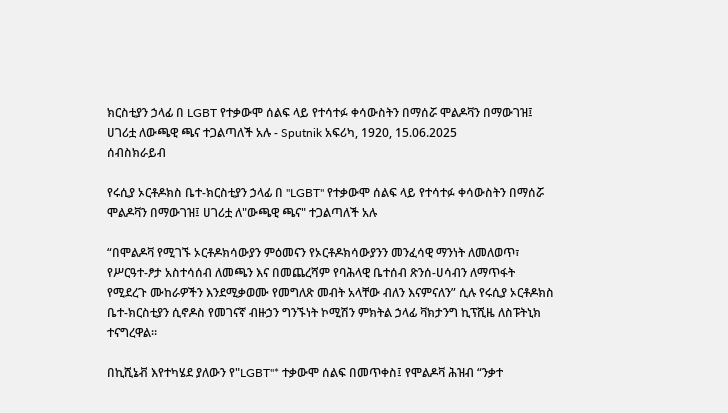ክርስቲያን ኃላፊ በ LGBT የተቃውሞ ሰልፍ ላይ የተሳተፉ ቀሳውስትን በማሰሯ ሞልዶቫን በማውገዝ፤ ሀገሪቷ ለውጫዊ ጫና ተጋልጣለች አሉ - Sputnik አፍሪካ, 1920, 15.06.2025
ሰብስክራይብ

የሩሲያ ኦርቶዶክስ ቤተ-ክርስቲያን ኃላፊ በ "LGBT" የተቃውሞ ሰልፍ ላይ የተሳተፉ ቀሳውስትን በማሰሯ ሞልዶቫን በማውገዝ፤ ሀገሪቷ ለ"ውጫዊ ጫና" ተጋልጣለች አሉ

“በሞልዶቫ የሚገኙ ኦርቶዶክሳውያን ምዕመናን የኦርቶዶክሳውያንን መንፈሳዊ ማንነት ለመለወጥ፣ የሥርዓተ-ፆታ አስተሳሰብ ለመጫን እና በመጨረሻም የባሕላዊ ቤተሰብ ጽንሰ-ሀሳብን ለማጥፋት የሚደረጉ ሙከራዎችን እንደሚቃወሙ የመግለጽ መብት አላቸው ብለን እናምናለን” ሲሉ የሩሲያ ኦርቶዶክስ ቤተ-ክርስቲያን ሲኖዶስ የመገናኛ ብዙኃን ግንኙነት ኮሚሽን ምክትል ኃላፊ ቫክታንግ ኪፕሺዜ ለስፑትኒክ ተናግረዋል።

በኪሺኔቭ እየተካሄደ ያለውን የ"LGBT"* ተቃውሞ ሰልፍ በመጥቀስ፤ የሞልዶቫ ሕዝብ “ንቃተ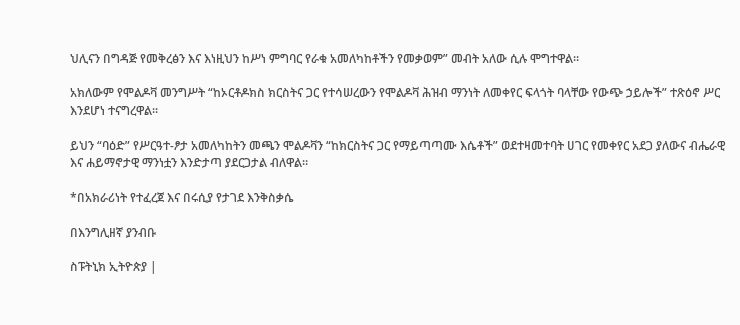ህሊናን በግዳጅ የመቅረፅን እና እነዚህን ከሥነ ምግባር የራቁ አመለካከቶችን የመቃወም” መብት አለው ሲሉ ሞግተዋል።

አክለውም የሞልዶቫ መንግሥት “ከኦርቶዶክስ ክርስትና ጋር የተሳሠረውን የሞልዶቫ ሕዝብ ማንነት ለመቀየር ፍላጎት ባላቸው የውጭ ኃይሎች” ተጽዕኖ ሥር እንደሆነ ተናግረዋል።

ይህን “ባዕድ” የሥርዓተ-ፆታ አመለካከትን መጫን ሞልዶቫን “ከክርስትና ጋር የማይጣጣሙ እሴቶች” ወደተዛመተባት ሀገር የመቀየር አደጋ ያለውና ብሔራዊ እና ሐይማኖታዊ ማንነቷን እንድታጣ ያደርጋታል ብለዋል።

*በአክራሪነት የተፈረጀ እና በሩሲያ የታገደ እንቅስቃሴ

በእንግሊዘኛ ያንብቡ

ስፑትኒክ ኢትዮጵያ |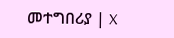መተግበሪያ | X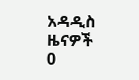አዳዲስ ዜናዎች
0